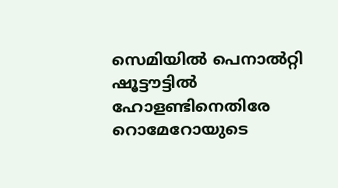സെമിയില്‍ പെനാല്‍റ്റി ഷൂട്ടൗട്ടില്‍ ഹോളണ്ടിനെതിരേ റൊമേറോയുടെ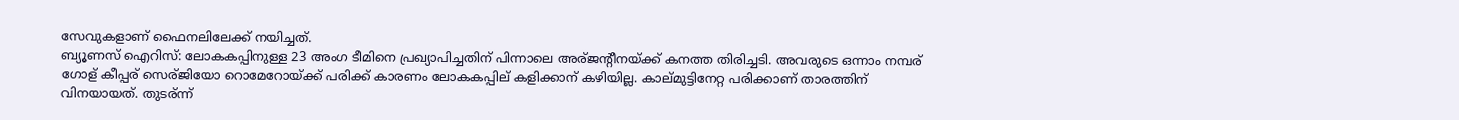സേവുകളാണ് ഫൈനലിലേക്ക് നയിച്ചത്.
ബ്യൂണസ് ഐറിസ്: ലോകകപ്പിനുള്ള 23 അംഗ ടീമിനെ പ്രഖ്യാപിച്ചതിന് പിന്നാലെ അര്ജന്റീനയ്ക്ക് കനത്ത തിരിച്ചടി. അവരുടെ ഒന്നാം നമ്പര് ഗോള് കീപ്പര് സെര്ജിയോ റൊമേറോയ്ക്ക് പരിക്ക് കാരണം ലോകകപ്പില് കളിക്കാന് കഴിയില്ല. കാല്മുട്ടിനേറ്റ പരിക്കാണ് താരത്തിന് വിനയായത്. തുടര്ന്ന്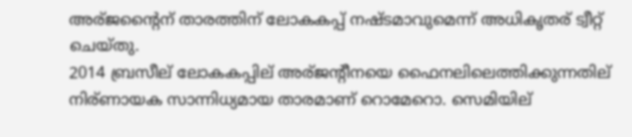അര്ജന്റൈന് താരത്തിന് ലോകകപ്പ് നഷ്ടമാവുമെന്ന് അധികൃതര് ട്വീറ്റ് ചെയ്തു.
2014 ബ്രസീല് ലോകകപ്പില് അര്ജന്റീനയെ ഫൈനലിലെത്തിക്കുന്നതില് നിര്ണായക സാന്നിധ്യമായ താരമാണ് റൊമേറൊ. സെമിയില്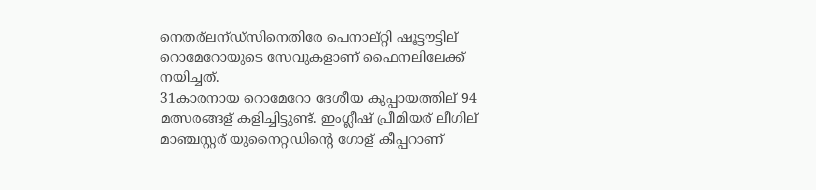നെതര്ലന്ഡ്സിനെതിരേ പെനാല്റ്റി ഷൂട്ടൗട്ടില് റൊമേറോയുടെ സേവുകളാണ് ഫൈനലിലേക്ക് നയിച്ചത്.
31കാരനായ റൊമേറോ ദേശീയ കുപ്പായത്തില് 94 മത്സരങ്ങള് കളിച്ചിട്ടുണ്ട്. ഇംഗ്ലീഷ് പ്രീമിയര് ലീഗില് മാഞ്ചസ്റ്റര് യുനൈറ്റഡിന്റെ ഗോള് കീപ്പറാണ്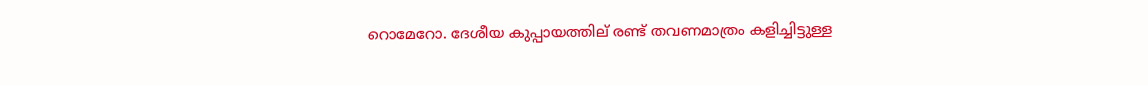റൊമേറോ. ദേശീയ കുപ്പായത്തില് രണ്ട് തവണമാത്രം കളിച്ചിട്ടുള്ള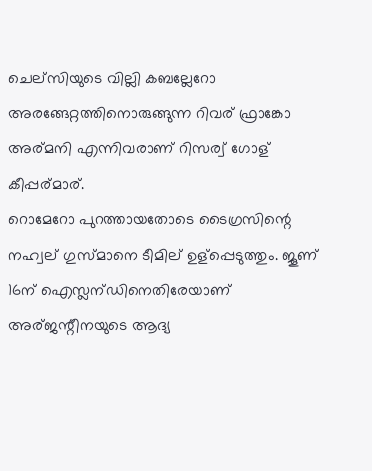ചെല്സിയുടെ വില്ലി കബല്ലേറോ അരങ്ങേറ്റത്തിനൊരുങ്ങുന്ന റിവര് ഫ്രാങ്കോ അര്മനി എന്നിവരാണ് റിസര്വ് ഗോള് കീപ്പര്മാര്.
റൊമേറോ പുറത്തായതോടെ ടൈഗ്രസിന്റെ നഹ്വല് ഗുസ്മാനെ ടീമില് ഉള്പ്പെടുത്തും. ജൂണ് 16ന് ഐസ്ലന്ഡിനെതിരേയാണ് അര്ജന്റീനയുടെ ആദ്യ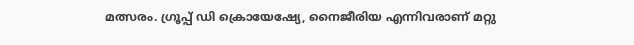മത്സരം. ഗ്രൂപ്പ് ഡി ക്രൊയേഷ്യേ, നൈജീരിയ എന്നിവരാണ് മറ്റു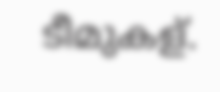ടീമുകള്.